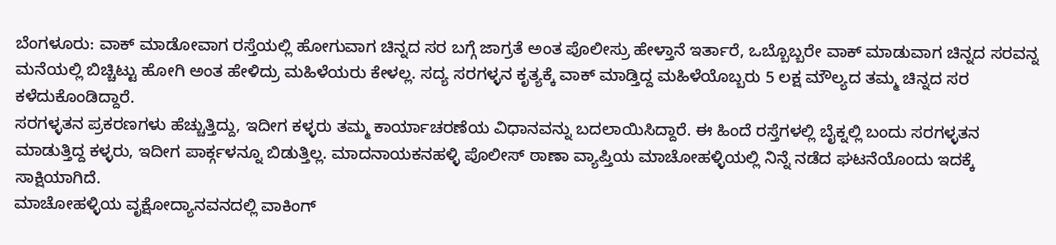ಬೆಂಗಳೂರು: ವಾಕ್ ಮಾಡೋವಾಗ ರಸ್ತೆಯಲ್ಲಿ ಹೋಗುವಾಗ ಚಿನ್ನದ ಸರ ಬಗ್ಗೆ ಜಾಗ್ರತೆ ಅಂತ ಪೊಲೀಸ್ರು ಹೇಳ್ತಾನೆ ಇರ್ತಾರೆ, ಒಬ್ಬೊಬ್ಬರೇ ವಾಕ್ ಮಾಡುವಾಗ ಚಿನ್ನದ ಸರವನ್ನ ಮನೆಯಲ್ಲಿ ಬಿಚ್ಚಿಟ್ಟು ಹೋಗಿ ಅಂತ ಹೇಳಿದ್ರು ಮಹಿಳೆಯರು ಕೇಳಲ್ಲ. ಸದ್ಯ ಸರಗಳ್ಳನ ಕೃತ್ಯಕ್ಕೆ ವಾಕ್ ಮಾಡ್ತಿದ್ದ ಮಹಿಳೆಯೊಬ್ಬರು 5 ಲಕ್ಷ ಮೌಲ್ಯದ ತಮ್ಮ ಚಿನ್ನದ ಸರ ಕಳೆದುಕೊಂಡಿದ್ದಾರೆ.
ಸರಗಳ್ಳತನ ಪ್ರಕರಣಗಳು ಹೆಚ್ಚುತ್ತಿದ್ದು, ಇದೀಗ ಕಳ್ಳರು ತಮ್ಮ ಕಾರ್ಯಾಚರಣೆಯ ವಿಧಾನವನ್ನು ಬದಲಾಯಿಸಿದ್ದಾರೆ. ಈ ಹಿಂದೆ ರಸ್ತೆಗಳಲ್ಲಿ ಬೈಕ್ನಲ್ಲಿ ಬಂದು ಸರಗಳ್ಳತನ ಮಾಡುತ್ತಿದ್ದ ಕಳ್ಳರು, ಇದೀಗ ಪಾರ್ಕ್ಗಳನ್ನೂ ಬಿಡುತ್ತಿಲ್ಲ. ಮಾದನಾಯಕನಹಳ್ಳಿ ಪೊಲೀಸ್ ಠಾಣಾ ವ್ಯಾಪ್ತಿಯ ಮಾಚೋಹಳ್ಳಿಯಲ್ಲಿ ನಿನ್ನೆ ನಡೆದ ಘಟನೆಯೊಂದು ಇದಕ್ಕೆ ಸಾಕ್ಷಿಯಾಗಿದೆ.
ಮಾಚೋಹಳ್ಳಿಯ ವೃಕ್ಷೋದ್ಯಾನವನದಲ್ಲಿ ವಾಕಿಂಗ್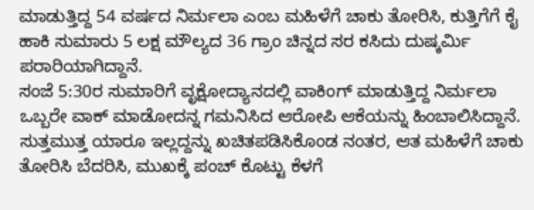ಮಾಡುತ್ತಿದ್ದ 54 ವರ್ಷದ ನಿರ್ಮಲಾ ಎಂಬ ಮಹಿಳೆಗೆ ಚಾಕು ತೋರಿಸಿ, ಕುತ್ತಿಗೆಗೆ ಕೈ ಹಾಕಿ ಸುಮಾರು 5 ಲಕ್ಷ ಮೌಲ್ಯದ 36 ಗ್ರಾಂ ಚಿನ್ನದ ಸರ ಕಸಿದು ದುಷ್ಕರ್ಮಿ ಪರಾರಿಯಾಗಿದ್ದಾನೆ.
ಸಂಜೆ 5:30ರ ಸುಮಾರಿಗೆ ವೃಕ್ಷೋದ್ಯಾನದಲ್ಲಿ ವಾಕಿಂಗ್ ಮಾಡುತ್ತಿದ್ದ ನಿರ್ಮಲಾ ಒಬ್ಬರೇ ವಾಕ್ ಮಾಡೋದನ್ನ ಗಮನಿಸಿದ ಆರೋಪಿ ಆಕೆಯನ್ನು ಹಿಂಬಾಲಿಸಿದ್ದಾನೆ. ಸುತ್ತಮುತ್ತ ಯಾರೂ ಇಲ್ಲದ್ದನ್ನು ಖಚಿತಪಡಿಸಿಕೊಂಡ ನಂತರ, ಆತ ಮಹಿಳೆಗೆ ಚಾಕು ತೋರಿಸಿ ಬೆದರಿಸಿ, ಮುಖಕ್ಕೆ ಪಂಚ್ ಕೊಟ್ಟು ಕೆಳಗೆ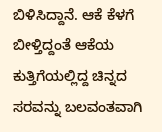ಬಿಳಿಸಿದ್ದಾನೆ. ಆಕೆ ಕೆಳಗೆ ಬೀಳ್ತಿದ್ದಂತೆ ಆಕೆಯ ಕುತ್ತಿಗೆಯಲ್ಲಿದ್ದ ಚಿನ್ನದ ಸರವನ್ನು ಬಲವಂತವಾಗಿ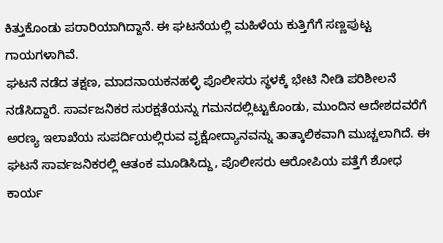ಕಿತ್ತುಕೊಂಡು ಪರಾರಿಯಾಗಿದ್ದಾನೆ. ಈ ಘಟನೆಯಲ್ಲಿ ಮಹಿಳೆಯ ಕುತ್ತಿಗೆಗೆ ಸಣ್ಣಪುಟ್ಟ ಗಾಯಗಳಾಗಿವೆ.
ಘಟನೆ ನಡೆದ ತಕ್ಷಣ, ಮಾದನಾಯಕನಹಳ್ಳಿ ಪೊಲೀಸರು ಸ್ಥಳಕ್ಕೆ ಭೇಟಿ ನೀಡಿ ಪರಿಶೀಲನೆ ನಡೆಸಿದ್ದಾರೆ. ಸಾರ್ವಜನಿಕರ ಸುರಕ್ಷತೆಯನ್ನು ಗಮನದಲ್ಲಿಟ್ಟುಕೊಂಡು, ಮುಂದಿನ ಆದೇಶದವರೆಗೆ ಅರಣ್ಯ ಇಲಾಖೆಯ ಸುಪರ್ದಿಯಲ್ಲಿರುವ ವೃಕ್ಷೋದ್ಯಾನವನ್ನು ತಾತ್ಕಾಲಿಕವಾಗಿ ಮುಚ್ಚಲಾಗಿದೆ. ಈ ಘಟನೆ ಸಾರ್ವಜನಿಕರಲ್ಲಿ ಆತಂಕ ಮೂಡಿಸಿದ್ದು, ಪೊಲೀಸರು ಆರೋಪಿಯ ಪತ್ತೆಗೆ ಶೋಧ ಕಾರ್ಯ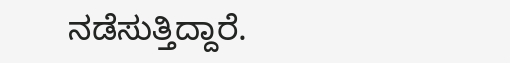ನಡೆಸುತ್ತಿದ್ದಾರೆ.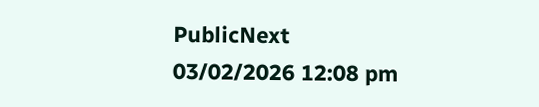PublicNext
03/02/2026 12:08 pm